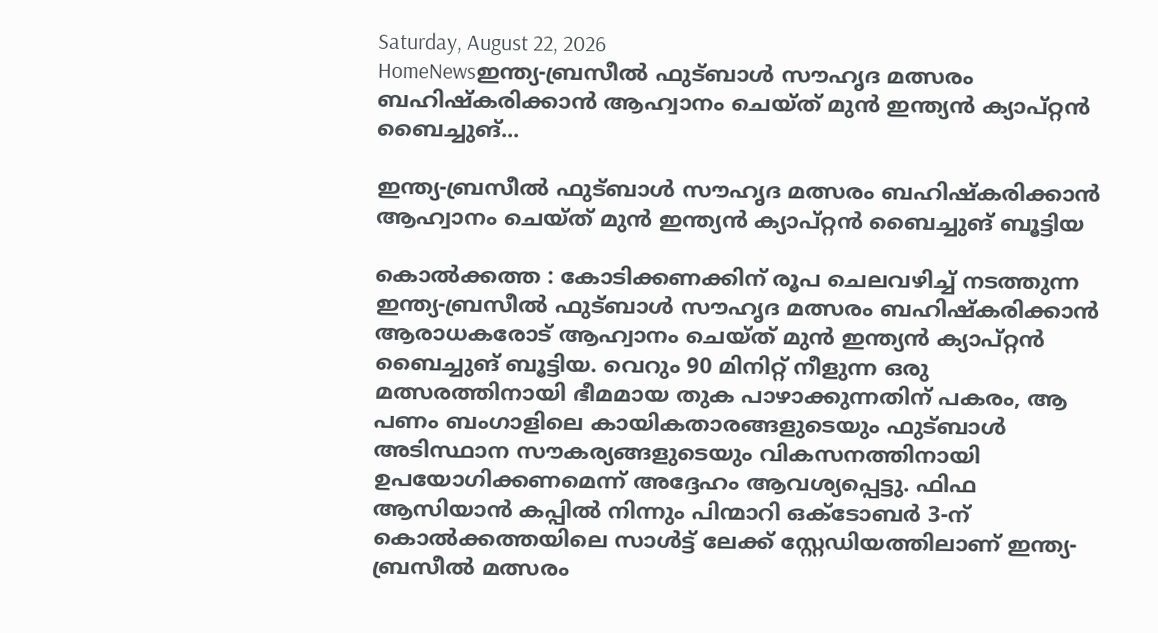Saturday, August 22, 2026
HomeNewsഇന്ത്യ-ബ്രസീൽ ഫുട്ബാൾ സൗഹൃദ മത്സരം ബഹിഷ്കരിക്കാൻ ആഹ്വാനം ചെയ്ത് മുൻ ഇന്ത്യൻ ക്യാപ്റ്റൻ ബൈച്ചുങ്...

ഇന്ത്യ-ബ്രസീൽ ഫുട്ബാൾ സൗഹൃദ മത്സരം ബഹിഷ്കരിക്കാൻ ആഹ്വാനം ചെയ്ത് മുൻ ഇന്ത്യൻ ക്യാപ്റ്റൻ ബൈച്ചുങ് ബൂട്ടിയ

കൊൽക്കത്ത : കോടിക്കണക്കിന് രൂപ ചെലവഴിച്ച് നടത്തുന്ന ഇന്ത്യ-ബ്രസീൽ ഫുട്ബാൾ സൗഹൃദ മത്സരം ബഹിഷ്കരിക്കാൻ ആരാധകരോട് ആഹ്വാനം ചെയ്ത് മുൻ ഇന്ത്യൻ ക്യാപ്റ്റൻ ബൈച്ചുങ് ബൂട്ടിയ. വെറും 90 മിനിറ്റ് നീളുന്ന ഒരു മത്സരത്തിനായി ഭീമമായ തുക പാഴാക്കുന്നതിന് പകരം, ആ പണം ബംഗാളിലെ കായികതാരങ്ങളുടെയും ഫുട്ബാൾ അടിസ്ഥാന സൗകര്യങ്ങളുടെയും വികസനത്തിനായി ഉപയോഗിക്കണമെന്ന് അദ്ദേഹം ആവശ്യപ്പെട്ടു. ഫിഫ ആസിയാൻ കപ്പിൽ നിന്നും പിന്മാറി ഒക്ടോബർ 3-ന് കൊൽക്കത്തയിലെ സാൾട്ട് ലേക്ക് സ്റ്റേഡിയത്തിലാണ് ഇന്ത്യ-ബ്രസീൽ മത്സരം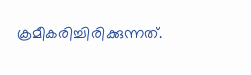ക്രമീകരിച്ചിരിക്കുന്നത്.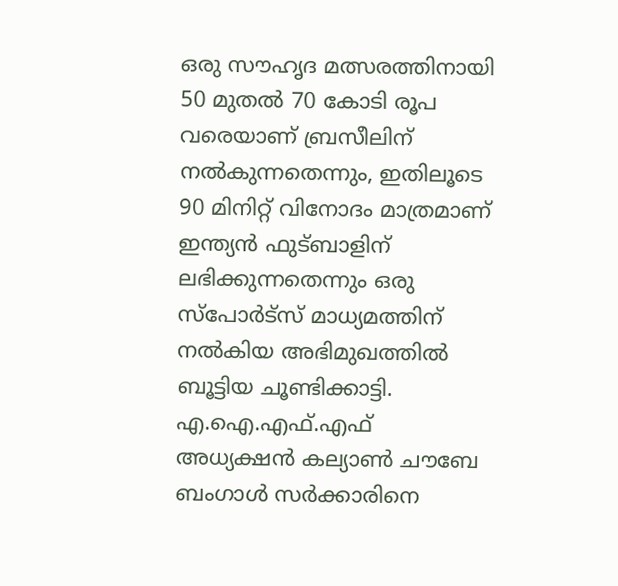ഒരു സൗഹൃദ മത്സരത്തിനായി 50 മുതൽ 70 കോടി രൂപ വരെയാണ് ബ്രസീലിന് നൽകുന്നതെന്നും, ഇതിലൂടെ 90 മിനിറ്റ് വിനോദം മാത്രമാണ് ഇന്ത്യൻ ഫുട്ബാളിന് ലഭിക്കുന്നതെന്നും ഒരു സ്പോർട്സ് മാധ്യമത്തിന് നൽകിയ അഭിമുഖത്തിൽ ബൂട്ടിയ ചൂണ്ടിക്കാട്ടി. എ.ഐ.എഫ്.എഫ് അധ്യക്ഷൻ കല്യാൺ ചൗബേ ബംഗാൾ സർക്കാരിനെ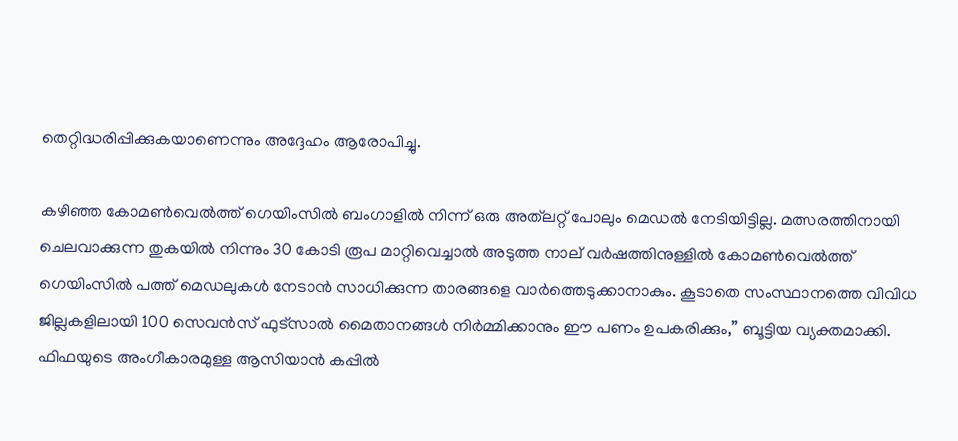തെറ്റിദ്ധരിപ്പിക്കുകയാണെന്നും അദ്ദേഹം ആരോപിച്ചു.

കഴിഞ്ഞ കോമൺവെൽത്ത് ഗെയിംസിൽ ബംഗാളിൽ നിന്ന് ഒരു അത്‌ലറ്റ് പോലും മെഡൽ നേടിയിട്ടില്ല. മത്സരത്തിനായി ചെലവാക്കുന്ന തുകയിൽ നിന്നും 30 കോടി രൂപ മാറ്റിവെച്ചാൽ അടുത്ത നാല് വർഷത്തിനുള്ളിൽ കോമൺവെൽത്ത് ഗെയിംസിൽ പത്ത് മെഡലുകൾ നേടാൻ സാധിക്കുന്ന താരങ്ങളെ വാർത്തെടുക്കാനാകും. കൂടാതെ സംസ്ഥാനത്തെ വിവിധ ജില്ലകളിലായി 100 സെവൻസ് ഫുട്സാൽ മൈതാനങ്ങൾ നിർമ്മിക്കാനും ഈ പണം ഉപകരിക്കും,” ബൂട്ടിയ വ്യക്തമാക്കി. ഫിഫയുടെ അംഗീകാരമുള്ള ആസിയാൻ കപ്പിൽ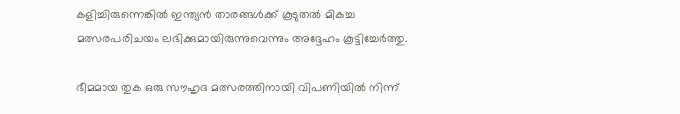കളിച്ചിരുന്നെങ്കിൽ ഇന്ത്യൻ താരങ്ങൾക്ക് കൂടുതൽ മികച്ച മത്സരപരിചയം ലഭിക്കുമായിരുന്നുവെന്നും അദ്ദേഹം കൂട്ടിച്ചേർത്തു.

ഭീമമായ തുക ഒരു സൗഹൃദ മത്സരത്തിനായി വിപണിയിൽ നിന്ന്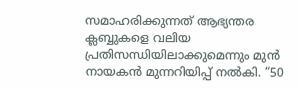സമാഹരിക്കുന്നത് ആഭ്യന്തര ക്ലബ്ബുകളെ വലിയ പ്രതിസന്ധിയിലാക്കുമെന്നും മുൻ നായകൻ മുന്നറിയിപ്പ് നൽകി. “50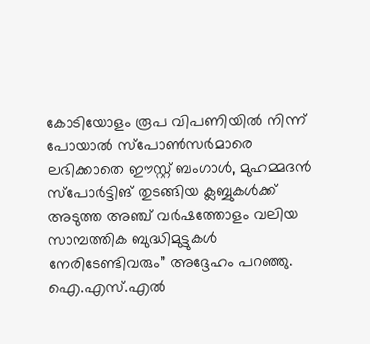കോടിയോളം രൂപ വിപണിയിൽ നിന്ന് പോയാൽ സ്പോൺസർമാരെ ലഭിക്കാതെ ഈസ്റ്റ് ബംഗാൾ, മുഹമ്മദൻ സ്പോർട്ടിങ് തുടങ്ങിയ ക്ലബ്ബുകൾക്ക് അടുത്ത അഞ്ച് വർഷത്തോളം വലിയ സാമ്പത്തിക ബുദ്ധിമുട്ടുകൾ നേരിടേണ്ടിവരും” അദ്ദേഹം പറഞ്ഞു. ഐ.എസ്.എൽ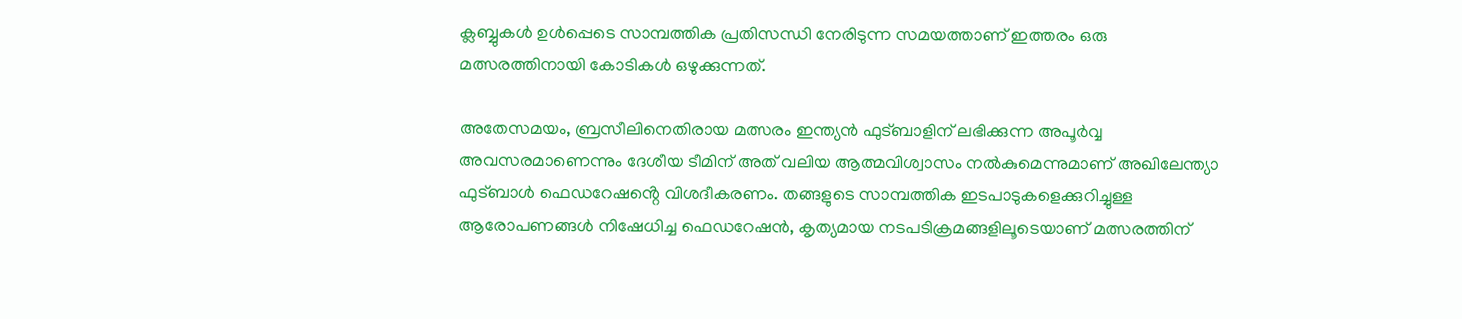ക്ലബ്ബുകൾ ഉൾപ്പെടെ സാമ്പത്തിക പ്രതിസന്ധി നേരിടുന്ന സമയത്താണ് ഇത്തരം ഒരു മത്സരത്തിനായി കോടികൾ ഒഴുക്കുന്നത്.

അതേസമയം, ബ്രസീലിനെതിരായ മത്സരം ഇന്ത്യൻ ഫുട്ബാളിന് ലഭിക്കുന്ന അപൂർവ്വ അവസരമാണെന്നും ദേശീയ ടീമിന് അത് വലിയ ആത്മവിശ്വാസം നൽകുമെന്നുമാണ് അഖിലേന്ത്യാ ഫുട്ബാൾ ഫെഡറേഷൻ്റെ വിശദീകരണം. തങ്ങളുടെ സാമ്പത്തിക ഇടപാടുകളെക്കുറിച്ചുള്ള ആരോപണങ്ങൾ നിഷേധിച്ച ഫെഡറേഷൻ, കൃത്യമായ നടപടിക്രമങ്ങളിലൂടെയാണ് മത്സരത്തിന്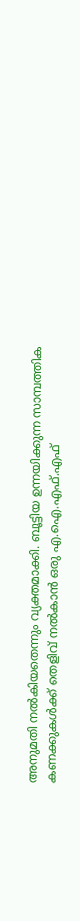അനുമതി നൽകിയതെന്നും വ്യക്തമാക്കി. ബൂട്ടിയ ഉന്നയിക്കുന്ന സാമ്പത്തിക കണക്കുകൾക്ക് തെളിവ് നൽകാൻ ഒരു എ.ഐ.എഫ്.എഫ്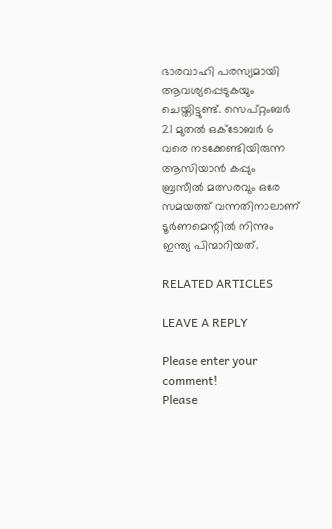ഭാരവാഹി പരസ്യമായി ആവശ്യപ്പെടുകയും ചെയ്തിട്ടുണ്ട്. സെപ്റ്റംബർ 21 മുതൽ ഒക്ടോബർ 6 വരെ നടക്കേണ്ടിയിരുന്ന ആസിയാൻ കപ്പും ബ്രസീൽ മത്സരവും ഒരേ സമയത്ത് വന്നതിനാലാണ് ടൂർണമെന്റിൽ നിന്നും ഇന്ത്യ പിന്മാറിയത്.

RELATED ARTICLES

LEAVE A REPLY

Please enter your comment!
Please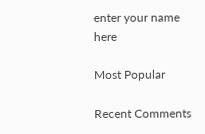enter your name here

Most Popular

Recent Comments